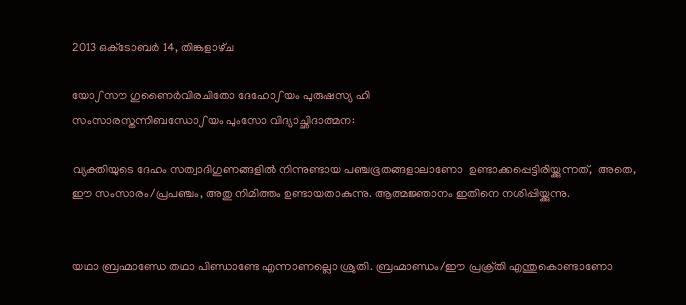2013 ഒക്‌ടോബർ 14, തിങ്കളാഴ്‌ച

യോഽസൗ ഗുണൈര്‍വിരചിതോ ദേഹോഽയം പുരുഷസ്യ ഹി
സംസാരസ്തന്നിബന്ധോഽയം പുംസോ വിദ്യാച്ഛിദാത്മന:

വ്യക്തിയുടെ ദേഹം സത്വാദിഗുണങ്ങളില്‍ നിന്നുണ്ടായ പഞ്ചഭൂതങ്ങളാലാണോ  ഉണ്ടാക്കപ്പെട്ടിരിയ്ക്കുന്നത്‍,  അതെ, ഈ സംസാരം/പ്രപഞ്ചം, അതു നിമിത്തം ഉണ്ടായതാകുന്നു. ആത്മജ്ഞാനം ഇതിനെ നശിപ്പിയ്ക്കുന്നു.


യഥാ ബ്രഹ്മാണ്ഡേ തഥാ പിണ്ഡാണ്ടേ എന്നാണല്ലൊ ശ്രുതി. ബ്രഹ്മാണ്ഡം/ഈ പ്രക്ര്‌തി എന്തുകൊണ്ടാണോ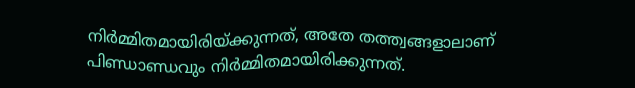നിര്‍മ്മിതമായിരിയ്ക്കുന്നത്‍, അതേ തത്ത്വങ്ങളാലാണ്‌ പിണ്ഡാണ്ഡവും നിര്‍മ്മിതമായിരിക്കുന്നത്‍.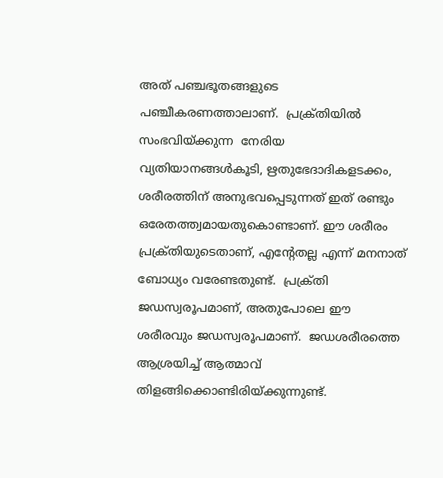അത്‌ പഞ്ചഭൂതങ്ങളുടെ പഞ്ചീകരണത്താലാണ്‌.  പ്രക്ര്‌തിയില്‍ സംഭവിയ്ക്കുന്ന  നേരിയ വ്യതിയാനങ്ങള്‍കൂടി, ഋതുഭേദാദികളടക്കം,  ശരീരത്തിന്‌ അനുഭവപ്പെടുന്നത്‍ ഇത്‍ രണ്ടും ഒരേതത്ത്വമായതുകൊണ്ടാണ്‌. ഈ ശരീരം പ്രക്ര്‌തിയുടെതാണ്‌, എന്റേതല്ല എന്ന്‍ മനനാത്‍ ബോധ്യം വരേണ്ടതുണ്ട്‍.  പ്രക്ര്‌തി ജഡസ്വരൂപമാണ്‌, അതുപോലെ ഈ ശരീരവും ജഡസ്വരൂപമാണ്‌.  ജഡശരീരത്തെ ആശ്രയിച്ച്‍ ആത്മാവ്‌ തിളങ്ങിക്കൊണ്ടിരിയ്ക്കുന്നുണ്ട്‍.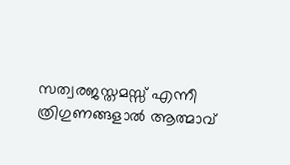സത്വരജസ്തമസ്സ്‍ എന്നീ ത്രിഗുണങ്ങളാല്‍ ആത്മാവ്‍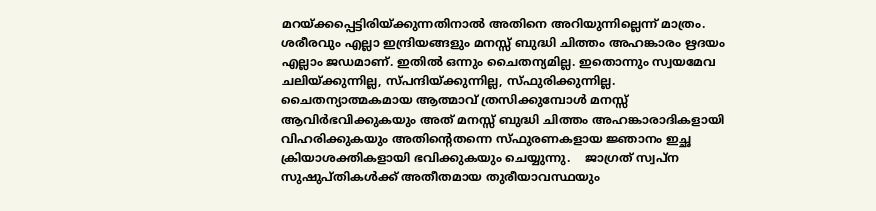മറയ്ക്കപ്പെട്ടിരിയ്ക്കുന്നതിനാല്‍ അതിനെ അറിയുന്നില്ലെന്ന്‍ മാത്രം. ശരീരവും എല്ലാ ഇന്ദ്രിയങ്ങളും മനസ്സ്‍ ബുദ്ധി ചിത്തം അഹങ്കാരം ഋദയം എല്ലാം ജഡമാണ്‌. ഇതില്‍ ഒന്നും ചൈതന്യമില്ല. ഇതൊന്നും സ്വയമേവ ചലിയ്ക്കുന്നില്ല, സ്പന്ദിയ്ക്കുന്നില്ല, സ്ഫുരിക്കുന്നില്ല. ചൈതന്യാത്മകമായ ആത്മാവ്‌ ത്രസിക്കുമ്പോള്‍ മനസ്സ്‍ ആവിര്‍ഭവിക്കുകയും അത്‍ മനസ്സ്‍ ബുദ്ധി ചിത്തം അഹങ്കാരാദികളായി വിഹരിക്കുകയും അതിന്റെതന്നെ സ്ഫുരണകളായ ജ്ഞാനം ഇച്ഛ ക്രിയാശക്തികളായി ഭവിക്കുകയും ചെയ്യുന്നു.    ജാഗ്രത്‍ സ്വപ്ന സുഷുപ്തികള്‍ക്ക്‍ അതീതമായ തുരീയാവസ്ഥയും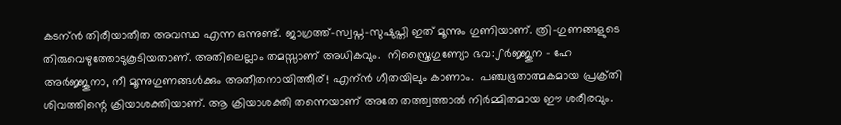കടന്ന്‍ തിരീയാതീത അവസ്ഥ എന്ന ഒന്നുണ്ട്‍. ജാഗ്രത്ത്‍-സ്വപ്ന-സുഷുപ്തി ഇത്‍ മൂന്നും ഗുണിയാണ്‌. ത്രി-ഗുണങ്ങളുടെ തിരുവെഴുത്തോടുകൂടിയതാണ്‌. അതിലെല്ലാം തമസ്സാണ്‌ അധികവും.  നിസ്ത്രൈഗുണ്യോ ഭവ:ഽര്‍ജ്ജുന - ഹേ അര്‍ജ്ജുനാ, നീ മൂന്നുഗുണങ്ങള്‍ക്കും അതീതനായിത്തീര്‌! എന്ന്‍ ഗീതയിലും കാണാം.  പഞ്ചഭൂതാത്മകമായ പ്രക്ര്‌തി ശിവത്തിന്റെ ക്രിയാശക്തിയാണ്‌. ആ ക്രിയാശക്തി തന്നെയാണ്‌ അതേ തത്ത്വത്താല്‍ നിര്‍മ്മിതമായ ഈ ശരീരവും.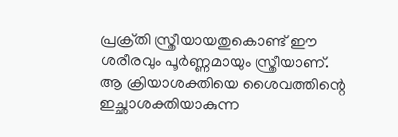പ്രക്ര്‌തി സ്ത്രീയായതുകൊണ്ട്‍ ഈ ശരീരവും പൂര്‍ണ്ണമായും സ്ത്രീയാണ്‌. ആ ക്രിയാശക്തിയെ ശൈവത്തിന്റെ ഇച്ഛാശക്തിയാകുന്ന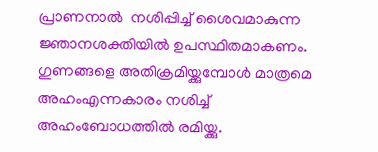പ്രാണനാല്‍  നശിപ്പിച്ച്‍ ശൈവമാകുന്ന ജ്ഞാനശക്തിയില്‍ ഉപസ്ഥിതമാകണം. ഗുണങ്ങളെ അതിക്രമിയ്ക്കുമ്പോള്‍ മാത്രമെ അഹംഎന്നകാരം നശിച്ച്‍ അഹംബോധത്തില്‍ രമിയ്ക്കു.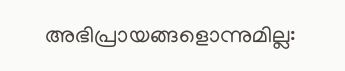അഭിപ്രായങ്ങളൊന്നുമില്ല: